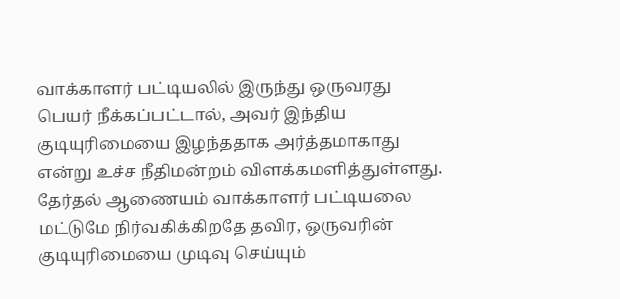வாக்காளர் பட்டியலில் இருந்து ஒருவரது பெயர் நீக்கப்பட்டால், அவர் இந்திய குடியுரிமையை இழந்ததாக அர்த்தமாகாது என்று உச்ச நீதிமன்றம் விளக்கமளித்துள்ளது. தேர்தல் ஆணையம் வாக்காளர் பட்டியலை மட்டுமே நிர்வகிக்கிறதே தவிர, ஒருவரின் குடியுரிமையை முடிவு செய்யும்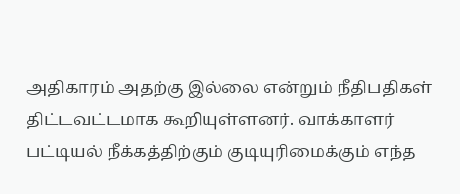அதிகாரம் அதற்கு இல்லை என்றும் நீதிபதிகள் திட்டவட்டமாக கூறியுள்ளனர். வாக்காளர் பட்டியல் நீக்கத்திற்கும் குடியுரிமைக்கும் எந்த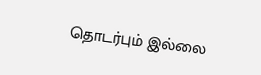தொடர்பும் இல்லை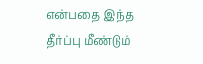என்பதை இந்த தீர்ப்பு மீண்டும்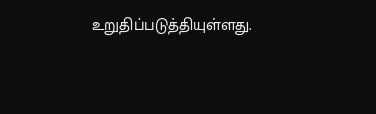உறுதிப்படுத்தியுள்ளது.